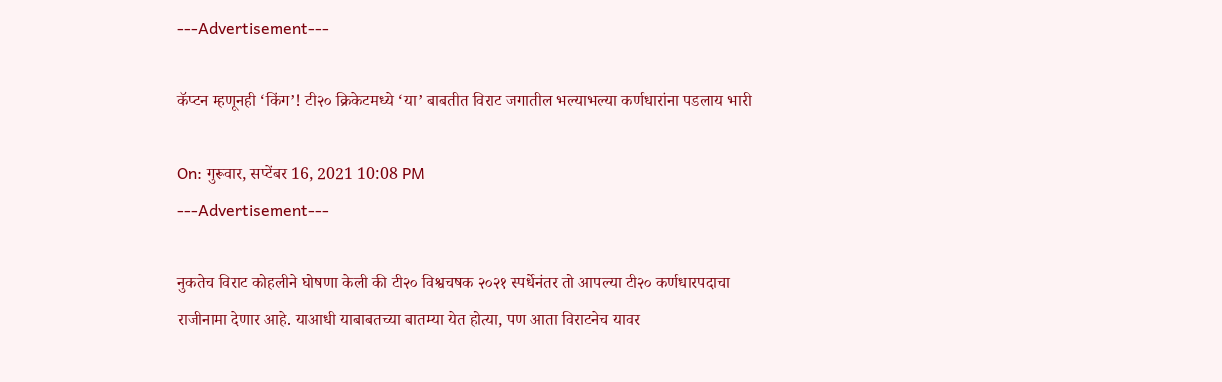---Advertisement---

कॅप्टन म्हणूनही ‘किंग’! टी२० क्रिकेटमध्ये ‘या’ बाबतीत विराट जगातील भल्याभल्या कर्णधारांना पडलाय भारी

On: गुरूवार, सप्टेंबर 16, 2021 10:08 PM
---Advertisement---

नुकतेच विराट कोहलीने घोषणा केली की टी२० विश्वचषक २०२१ स्पर्धेनंतर तो आपल्या टी२० कर्णधारपदाचा राजीनामा देणार आहे. याआधी याबाबतच्या बातम्या येत होत्या, पण आता विराटनेच यावर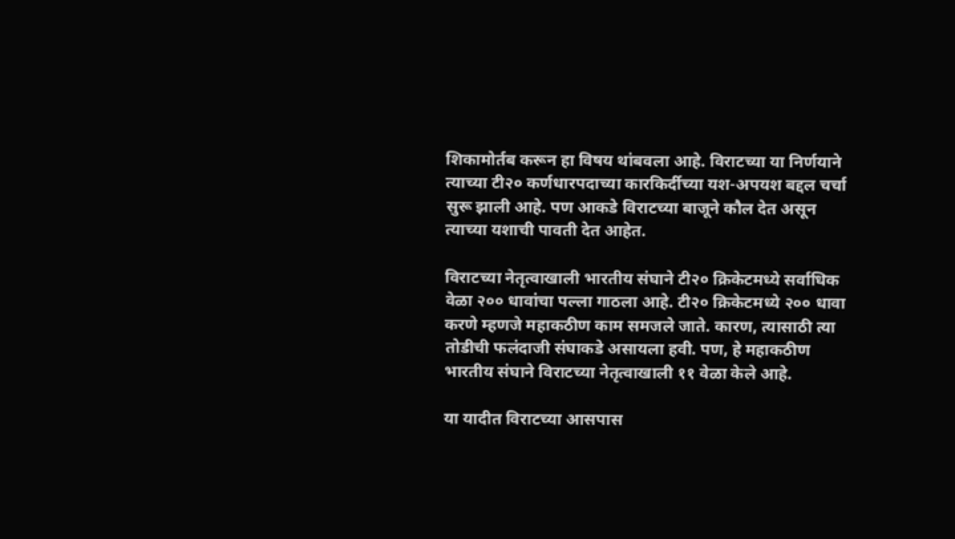शिकामोर्तब करून हा विषय थांबवला आहे. विराटच्या या निर्णयाने त्याच्या टी२० कर्णधारपदाच्या कारकिर्दीच्या यश-अपयश बद्दल चर्चा सुरू झाली आहे. पण आकडे विराटच्या बाजूने कौल देत असून त्याच्या यशाची पावती देत आहेत.

विराटच्या नेतृत्वाखाली भारतीय संघाने टी२० क्रिकेटमध्ये सर्वाधिक वेळा २०० धावांचा पल्ला गाठला आहे. टी२० क्रिकेटमध्ये २०० धावा करणे म्हणजे महाकठीण काम समजले जाते. कारण, त्यासाठी त्या तोडीची फलंदाजी संघाकडे असायला हवी. पण, हे महाकठीण भारतीय संघाने विराटच्या नेतृत्वाखाली ११ वेळा केले आहे.

या यादीत विराटच्या आसपास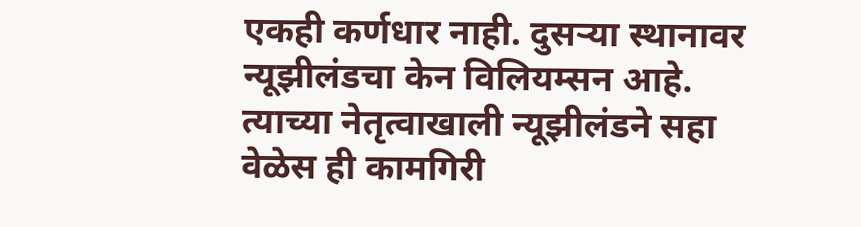एकही कर्णधार नाही. दुसऱ्या स्थानावर न्यूझीलंडचा केन विलियम्सन आहे. त्याच्या नेतृत्वाखाली न्यूझीलंडने सहा वेळेस ही कामगिरी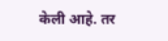केली आहे. तर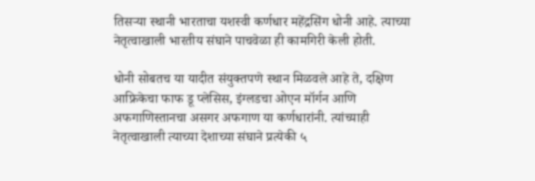तिसऱ्या स्थानी भारताचा यशस्वी कर्णधार महेंद्रसिंग धोनी आहे. त्याच्या नेतृत्वाखाली भारतीय संघाने पाचवेळा ही कामगिरी केली होती.

धोनी सोबतच या यादीत संयुक्तपणे स्थान मिळवले आहे ते, दक्षिण आफ्रिकेचा फाफ डू प्लेसिस, इंग्लडचा ओएन मॉर्गन आणि अफगाणिस्तानचा असगर अफगाण या कर्णधारांनी. त्यांच्याही नेतृत्वाखाली त्याच्या देशाच्या संघाने प्रत्येकी ५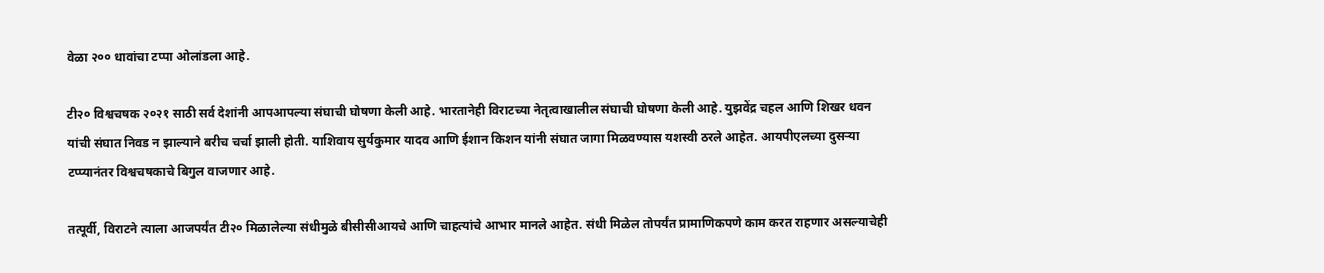वेळा २०० धावांचा टप्पा ओलांडला आहे.

टी२० विश्वचषक २०२१ साठी सर्व देशांनी आपआपल्या संघाची घोषणा केली आहे. भारतानेही विराटच्या नेतृत्वाखालील संघाची घोषणा केली आहे. युझवेंद्र चहल आणि शिखर धवन यांची संघात निवड न झाल्याने बरीच चर्चा झाली होती. याशिवाय सुर्यकुमार यादव आणि ईशान किशन यांनी संघात जागा मिळवण्यास यशस्वी ठरले आहेत. आयपीएलच्या दुसऱ्या टप्प्यानंतर विश्वचषकाचे बिगुल वाजणार आहे.

तत्पूर्वी, विराटने त्याला आजपर्यंत टी२० मिळालेल्या संधीमुळे बीसीसीआयचे आणि चाहत्यांचे आभार मानले आहेत. संधी मिळेल तोपर्यंत प्रामाणिकपणे काम करत राहणार असल्याचेही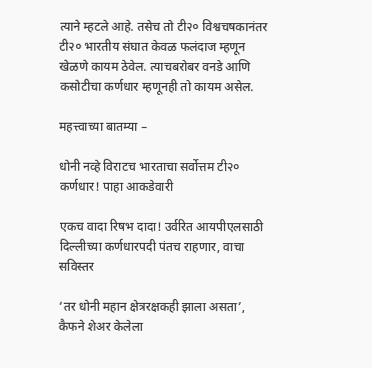त्याने म्हटले आहे. तसेच तो टी२० विश्वचषकानंतर टी२० भारतीय संघात केवळ फलंदाज म्हणून खेळणे कायम ठेवेल. त्याचबरोबर वनडे आणि कसोटीचा कर्णधार म्हणूनही तो कायम असेल.

महत्त्वाच्या बातम्या –

धोनी नव्हे विराटच भारताचा सर्वोत्तम टी२० कर्णधार! पाहा आकडेवारी

एकच वादा रिषभ दादा! उर्वरित आयपीएलसाठी दिल्लीच्या कर्णधारपदी पंतच राहणार, वाचा सविस्तर

‘तर धोनी महान क्षेत्ररक्षकही झाला असता’, कैफने शेअर केलेला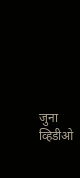जुना व्हिडीओ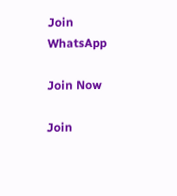Join WhatsApp

Join Now

Join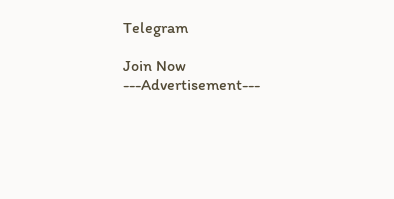Telegram

Join Now
---Advertisement---